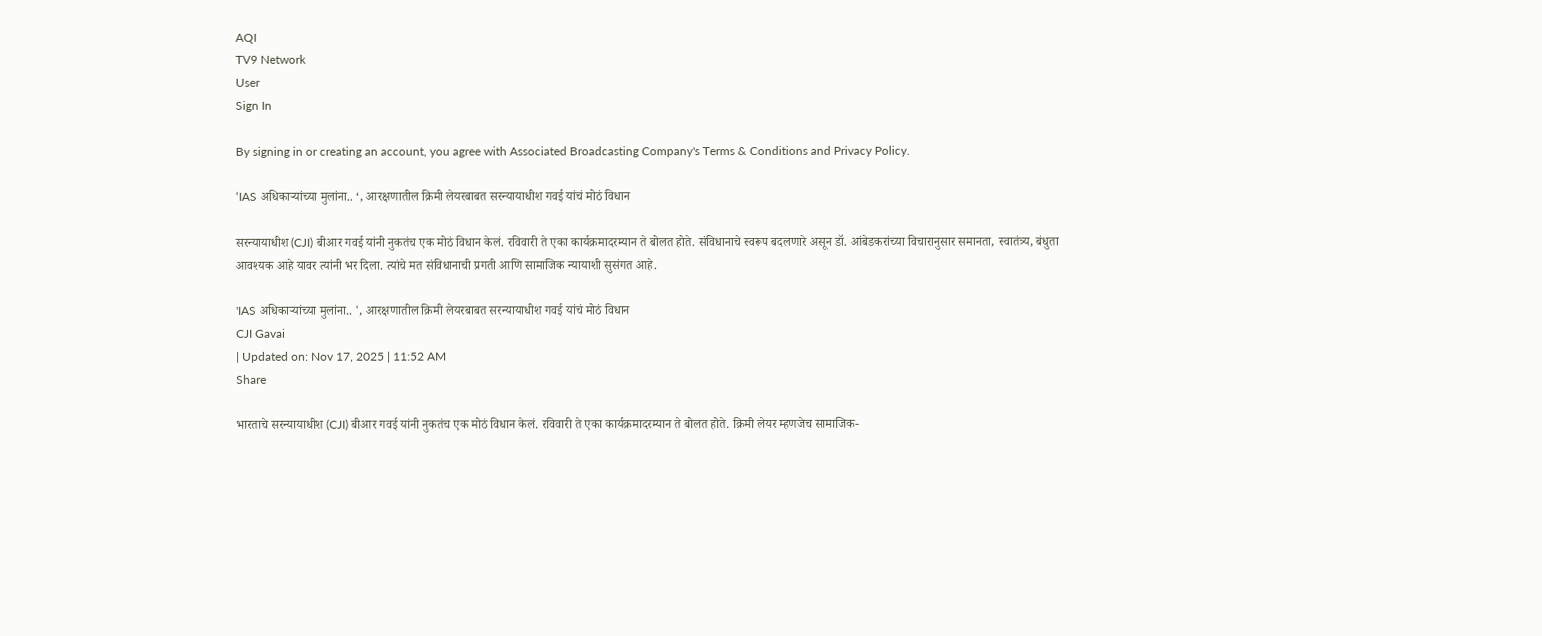AQI
TV9 Network
User
Sign In

By signing in or creating an account, you agree with Associated Broadcasting Company's Terms & Conditions and Privacy Policy.

‘IAS अधिकाऱ्यांच्या मुलांना.. ‘, आरक्षणातील क्रिमी लेयरबाबत सरन्यायाधीश गवई यांचं मोठं विधान

सरन्यायाधीश (CJI) बीआर गवई यांनी नुकतंच एक मोठं विधान केलं. रविवारी ते एका कार्यक्रमादरम्यान ते बोलत होते. संविधानाचे स्वरूप बदलणारे असून डॉ. आंबेडकरांच्या विचारानुसार समानता, स्वातंत्र्य, बंधुता आवश्यक आहे यावर त्यांनी भर दिला. त्यांचे मत संविधानाची प्रगती आणि सामाजिक न्यायाशी सुसंगत आहे.

'IAS अधिकाऱ्यांच्या मुलांना.. ', आरक्षणातील क्रिमी लेयरबाबत सरन्यायाधीश गवई यांचं मोठं विधान
CJI Gavai
| Updated on: Nov 17, 2025 | 11:52 AM
Share

भारताचे सरन्यायाधीश (CJI) बीआर गवई यांनी नुकतंच एक मोठं विधान केलं. रविवारी ते एका कार्यक्रमादरम्यान ते बोलत होते. क्रिमी लेयर म्हणजेच सामाजिक-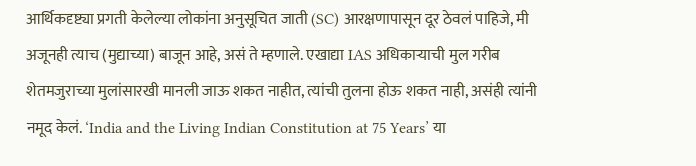आर्थिकदृष्ट्या प्रगती केलेल्या लोकांना अनुसूचित जाती (SC) आरक्षणापासून दूर ठेवलं पाहिजे, मी अजूनही त्याच (मुद्याच्या) बाजून आहे, असं ते म्हणाले. एखाद्या IAS अधिकाऱ्याची मुल गरीब शेतमजुराच्या मुलांसारखी मानली जाऊ शकत नाहीत, त्यांची तुलना होऊ शकत नाही, असंही त्यांनी नमूद केलं. ‘India and the Living Indian Constitution at 75 Years’ या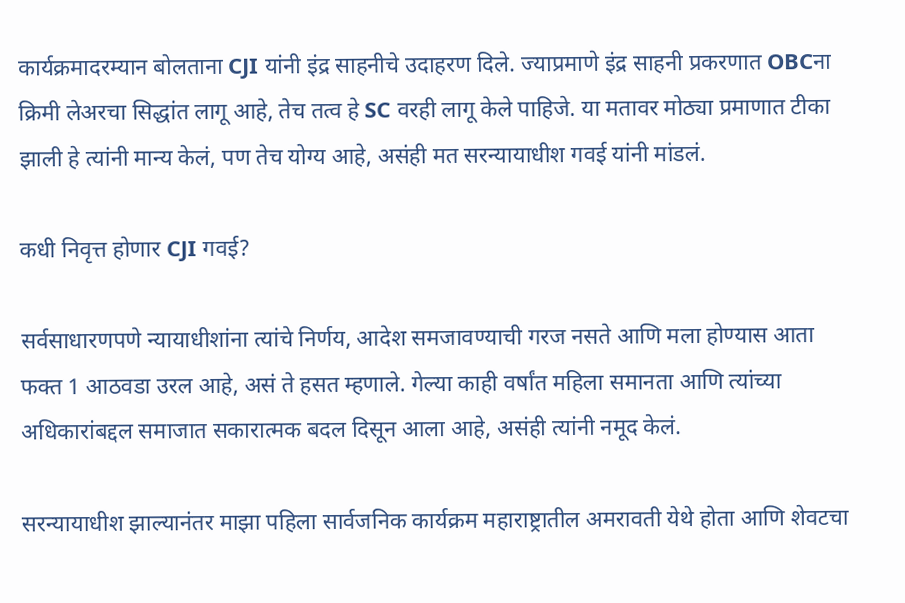कार्यक्रमादरम्यान बोलताना CJI यांनी इंद्र साहनीचे उदाहरण दिले. ज्याप्रमाणे इंद्र साहनी प्रकरणात OBCना क्रिमी लेअरचा सिद्धांत लागू आहे, तेच तत्व हे SC वरही लागू केले पाहिजे. या मतावर मोठ्या प्रमाणात टीका झाली हे त्यांनी मान्य केलं, पण तेच योग्य आहे, असंही मत सरन्यायाधीश गवई यांनी मांडलं.

कधी निवृत्त होणार CJI गवई?

सर्वसाधारणपणे न्यायाधीशांना त्यांचे निर्णय, आदेश समजावण्याची गरज नसते आणि मला होण्यास आता फक्त 1 आठवडा उरल आहे, असं ते हसत म्हणाले. गेल्या काही वर्षांत महिला समानता आणि त्यांच्या अधिकारांबद्दल समाजात सकारात्मक बदल दिसून आला आहे, असंही त्यांनी नमूद केलं.

सरन्यायाधीश झाल्यानंतर माझा पहिला सार्वजनिक कार्यक्रम महाराष्ट्रातील अमरावती येथे होता आणि शेवटचा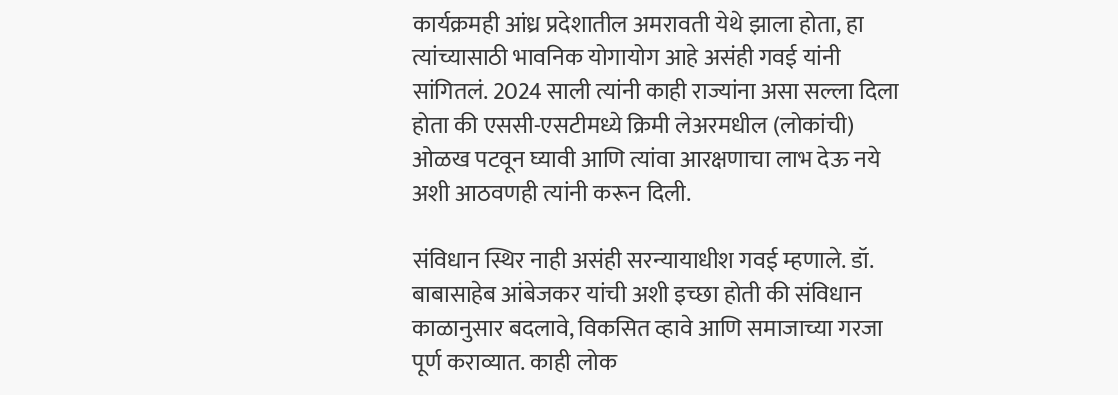कार्यक्रमही आंध्र प्रदेशातील अमरावती येथे झाला होता, हा त्यांच्यासाठी भावनिक योगायोग आहे असंही गवई यांनी सांगितलं. 2024 साली त्यांनी काही राज्यांना असा सल्ला दिला होता की एससी-एसटीमध्ये क्रिमी लेअरमधील (लोकांची) ओळख पटवून घ्यावी आणि त्यांवा आरक्षणाचा लाभ देऊ नये अशी आठवणही त्यांनी करून दिली.

संविधान स्थिर नाही असंही सरन्यायाधीश गवई म्हणाले. डॉ. बाबासाहेब आंबेजकर यांची अशी इच्छा होती की संविधान काळानुसार बदलावे, विकसित व्हावे आणि समाजाच्या गरजा पूर्ण कराव्यात. काही लोक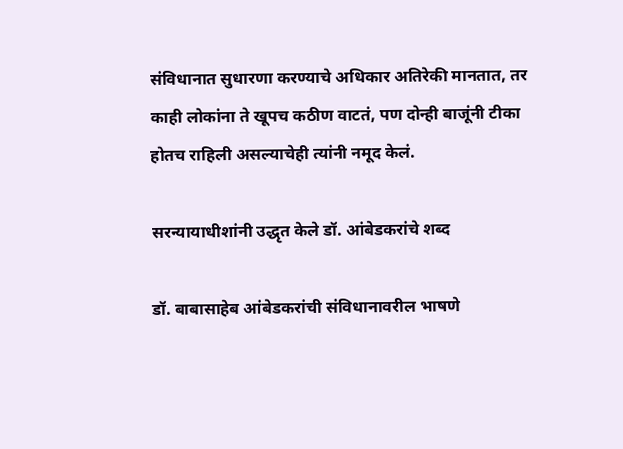संविधानात सुधारणा करण्याचे अधिकार अतिरेकी मानतात, तर काही लोकांना ते खूपच कठीण वाटतं, पण दोन्ही बाजूंनी टीका होतच राहिली असल्याचेही त्यांनी नमूद केलं.

सरन्यायाधीशांनी उद्धृत केले डॉ. आंबेडकरांचे शब्द

डॉ. बाबासाहेब आंबेडकरांची संविधानावरील भाषणे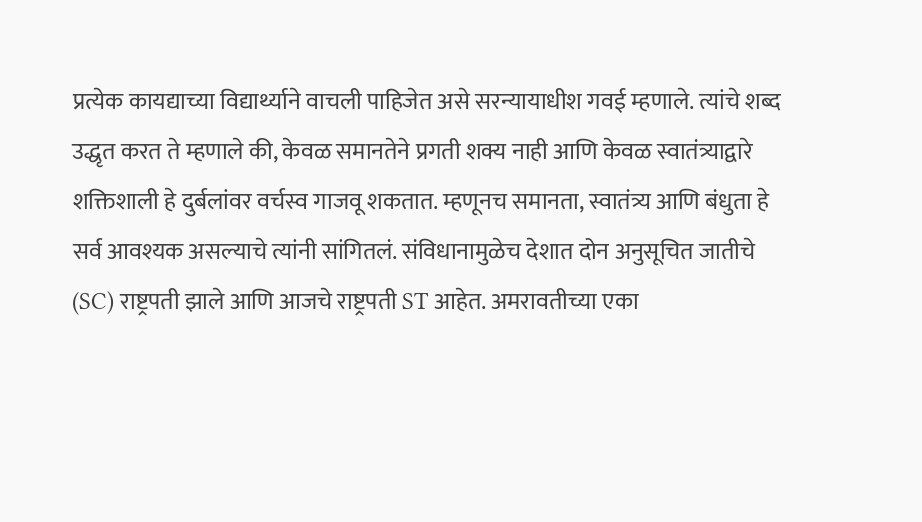प्रत्येक कायद्याच्या विद्यार्थ्याने वाचली पाहिजेत असे सरन्यायाधीश गवई म्हणाले. त्यांचे शब्द उद्धृत करत ते म्हणाले की, केवळ समानतेने प्रगती शक्य नाही आणि केवळ स्वातंत्र्याद्वारे शक्तिशाली हे दुर्बलांवर वर्चस्व गाजवू शकतात. म्हणूनच समानता, स्वातंत्र्य आणि बंधुता हे सर्व आवश्यक असल्याचे त्यांनी सांगितलं. संविधानामुळेच देशात दोन अनुसूचित जातीचे (SC) राष्ट्रपती झाले आणि आजचे राष्ट्रपती ST आहेत. अमरावतीच्या एका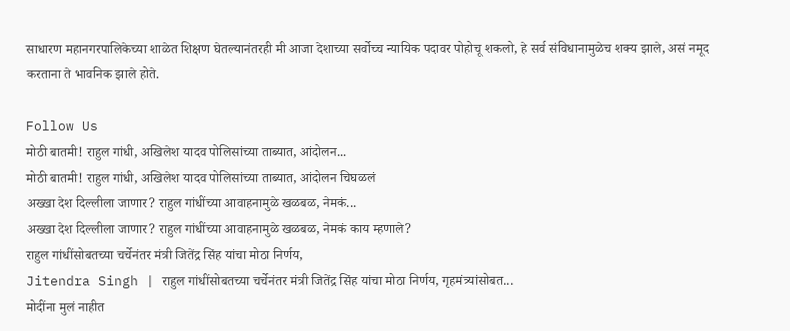साधारण महानगरपालिकेच्या शाळेत शिक्षण घेतल्यानंतरही मी आजा देशाच्या सर्वोच्च न्यायिक पदावर पोहोचू शकलो, हे सर्व संविधानामुळेच शक्य झाले, असं नमूद करताना ते भावनिक झाले होते.

Follow Us
मोठी बातमी! राहुल गांधी, अखिलेश यादव पोलिसांच्या ताब्यात, आंदोलन...
मोठी बातमी! राहुल गांधी, अखिलेश यादव पोलिसांच्या ताब्यात, आंदोलन चिघळलं
अख्खा देश दिल्लीला जाणार? राहुल गांधींच्या आवाहनामुळे खळबळ, नेमकं...
अख्खा देश दिल्लीला जाणार? राहुल गांधींच्या आवाहनामुळे खळबळ, नेमकं काय म्हणाले?
राहुल गांधींसोबतच्या चर्चेनंतर मंत्री जितेंद्र सिंह यांचा मोठा निर्णय,
Jitendra Singh | राहुल गांधींसोबतच्या चर्चेनंतर मंत्री जितेंद्र सिंह यांचा मोठा निर्णय, गृहमंत्र्यांसोबत...
मोदींना मुलं नाहीत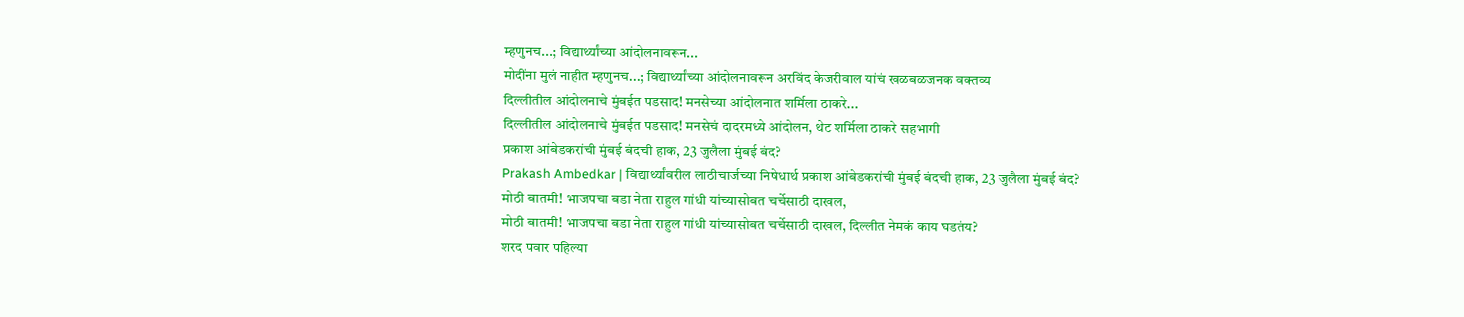म्हणुनच...; विद्यार्थ्यांच्या आंदोलनावरून...
मोदींना मुलं नाहीत म्हणुनच...; विद्यार्थ्यांच्या आंदोलनावरून अरविंद केजरीवाल यांचं खळबळजनक वक्तव्य
दिल्लीतील आंदोलनाचे मुंबईत पडसाद! मनसेच्या आंदोलनात शर्मिला ठाकरे...
दिल्लीतील आंदोलनाचे मुंबईत पडसाद! मनसेचं दादरमध्ये आंदोलन, थेट शर्मिला ठाकरे सहभागी
प्रकाश आंबेडकरांची मुंबई बंदची हाक, 23 जुलैला मुंबई बंद?
Prakash Ambedkar | विद्यार्थ्यांवरील लाठीचार्जच्या निषेधार्थ प्रकाश आंबेडकरांची मुंबई बंदची हाक, 23 जुलैला मुंबई बंद?
मोठी बातमी! भाजपचा बडा नेता राहुल गांधी यांच्यासोबत चर्चेसाठी दाखल,
मोठी बातमी! भाजपचा बडा नेता राहुल गांधी यांच्यासोबत चर्चेसाठी दाखल, दिल्लीत नेमकं काय घडतंय?
शरद पवार पहिल्या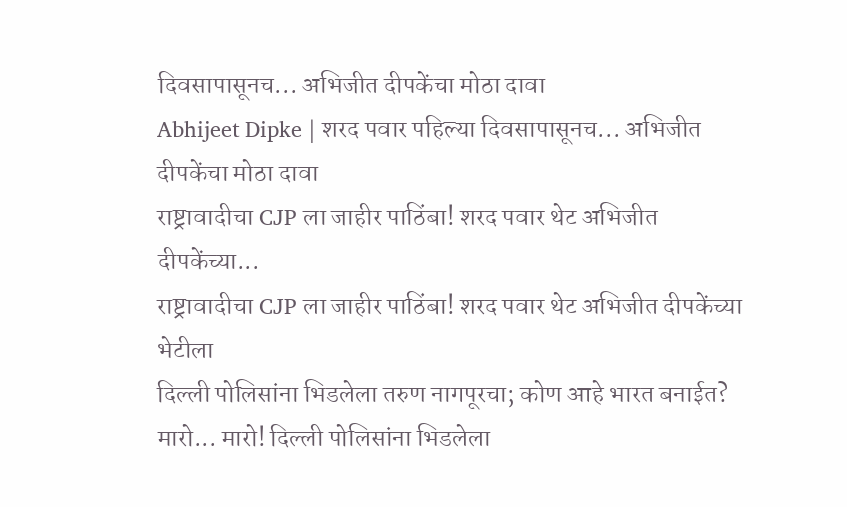दिवसापासूनच... अभिजीत दीपकेंचा मोठा दावा
Abhijeet Dipke | शरद पवार पहिल्या दिवसापासूनच... अभिजीत दीपकेंचा मोठा दावा
राष्ट्रावादीचा CJP ला जाहीर पाठिंबा! शरद पवार थेट अभिजीत दीपकेंच्या...
राष्ट्रावादीचा CJP ला जाहीर पाठिंबा! शरद पवार थेट अभिजीत दीपकेंच्या भेटीला
दिल्ली पोलिसांना भिडलेला तरुण नागपूरचा; कोण आहे भारत बनाईत?
मारो... मारो! दिल्ली पोलिसांना भिडलेला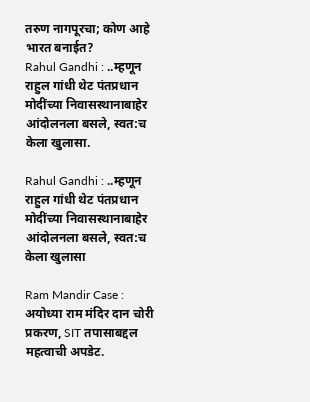तरुण नागपूरचा; कोण आहे भारत बनाईत?
Rahul Gandhi : ..म्हणून राहुल गांधी थेट पंतप्रधान मोदींच्या निवासस्थानाबाहेर आंदोलनला बसले, स्वत:च केला खुलासा.

Rahul Gandhi : ..म्हणून राहुल गांधी थेट पंतप्रधान मोदींच्या निवासस्थानाबाहेर आंदोलनला बसले, स्वत:च केला खुलासा

Ram Mandir Case : अयोध्या राम मंदिर दान चोरी प्रकरण, SIT तपासाबद्दल महत्वाची अपडेट.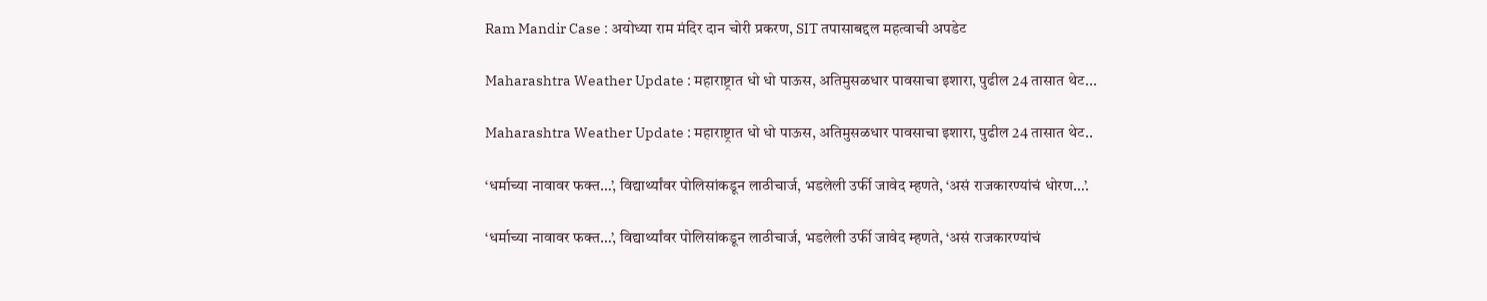Ram Mandir Case : अयोध्या राम मंदिर दान चोरी प्रकरण, SIT तपासाबद्दल महत्वाची अपडेट

Maharashtra Weather Update : महाराष्ट्रात धो धो पाऊस, अतिमुसळधार पावसाचा इशारा, पुढील 24 तासात थेट...

Maharashtra Weather Update : महाराष्ट्रात धो धो पाऊस, अतिमुसळधार पावसाचा इशारा, पुढील 24 तासात थेट..

‘धर्माच्या नावावर फक्त…’, विद्यार्थ्यांवर पोलिसांकडून लाठीचार्ज, भडलेली उर्फी जावेद म्हणते, ‘असं राजकारण्यांचं धोरण…’.

‘धर्माच्या नावावर फक्त…’, विद्यार्थ्यांवर पोलिसांकडून लाठीचार्ज, भडलेली उर्फी जावेद म्हणते, ‘असं राजकारण्यांचं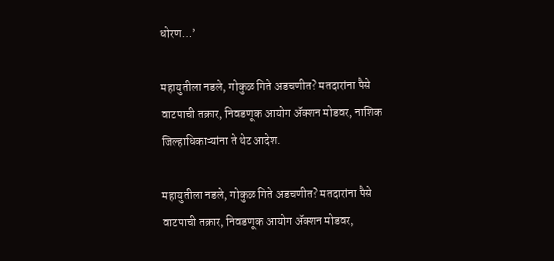धोरण…’

महायुतीला नडले, गोकुळ गिते अडचणीत? मतदारांना पैसे वाटपाची तक्रार, निवडणूक आयोग ॲक्शन मोडवर, नाशिक जिल्हाधिकाऱ्यांना ते थेट आदेश.

महायुतीला नडले, गोकुळ गिते अडचणीत? मतदारांना पैसे वाटपाची तक्रार, निवडणूक आयोग ॲक्शन मोडवर,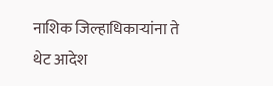नाशिक जिल्हाधिकाऱ्यांना ते थेट आदेश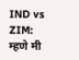IND vs ZIM: म्हणे मी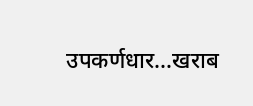उपकर्णधार…खराब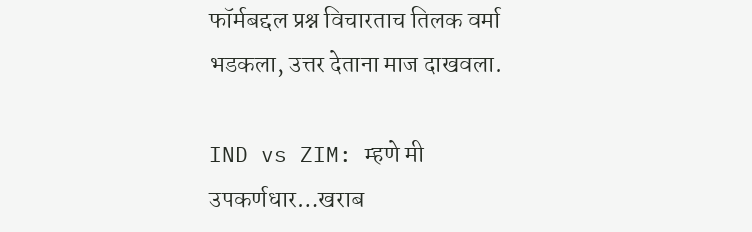फॉर्मबद्दल प्रश्न विचारताच तिलक वर्मा भडकला, उत्तर देताना माज दाखवला.

IND vs ZIM: म्हणे मी उपकर्णधार…खराब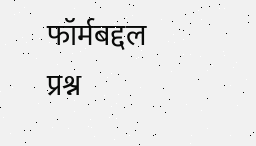फॉर्मबद्दल प्रश्न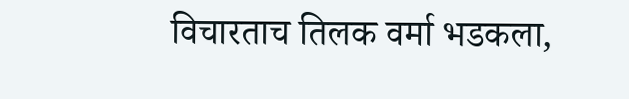विचारताच तिलक वर्मा भडकला,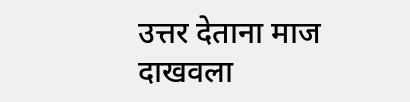उत्तर देताना माज दाखवला